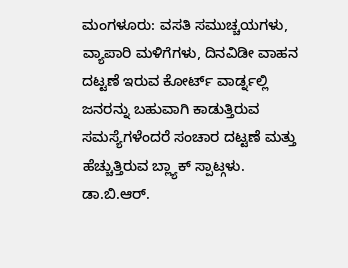ಮಂಗಳೂರು: ವಸತಿ ಸಮುಚ್ಚಯಗಳು, ವ್ಯಾಪಾರಿ ಮಳಿಗೆಗಳು, ದಿನವಿಡೀ ವಾಹನ ದಟ್ಟಣೆ ಇರುವ ಕೋರ್ಟ್ ವಾರ್ಡ್ನಲ್ಲಿ ಜನರನ್ನು ಬಹುವಾಗಿ ಕಾಡುತ್ತಿರುವ ಸಮಸ್ಯೆಗಳೆಂದರೆ ಸಂಚಾರ ದಟ್ಟಣೆ ಮತ್ತು ಹೆಚ್ಚುತ್ತಿರುವ ಬ್ಲ್ಯಾಕ್ ಸ್ಪಾಟ್ಗಳು.
ಡಾ.ಬಿ.ಆರ್.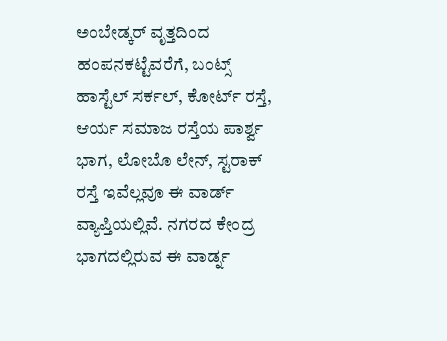ಅಂಬೇಡ್ಕರ್ ವೃತ್ತದಿಂದ ಹಂಪನಕಟ್ಟೆವರೆಗೆ, ಬಂಟ್ಸ್ ಹಾಸ್ಟೆಲ್ ಸರ್ಕಲ್, ಕೋರ್ಟ್ ರಸ್ತೆ, ಆರ್ಯ ಸಮಾಜ ರಸ್ತೆಯ ಪಾರ್ಶ್ವ ಭಾಗ, ಲೋಬೊ ಲೇನ್, ಸ್ಟರಾಕ್ ರಸ್ತೆ ಇವೆಲ್ಲವೂ ಈ ವಾರ್ಡ್ ವ್ಯಾಪ್ತಿಯಲ್ಲಿವೆ. ನಗರದ ಕೇಂದ್ರ ಭಾಗದಲ್ಲಿರುವ ಈ ವಾರ್ಡ್ನ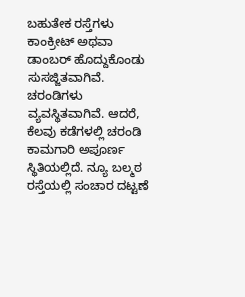ಬಹುತೇಕ ರಸ್ತೆಗಳು ಕಾಂಕ್ರೀಟ್ ಅಥವಾ ಡಾಂಬರ್ ಹೊದ್ದುಕೊಂಡು ಸುಸಜ್ಜಿತವಾಗಿವೆ. ಚರಂಡಿಗಳು ವ್ಯವಸ್ಥಿತವಾಗಿವೆ. ಆದರೆ, ಕೆಲವು ಕಡೆಗಳಲ್ಲಿ ಚರಂಡಿ ಕಾಮಗಾರಿ ಅಪೂರ್ಣ ಸ್ಥಿತಿಯಲ್ಲಿದೆ. ನ್ಯೂ ಬಲ್ಮಠ ರಸ್ತೆಯಲ್ಲಿ ಸಂಚಾರ ದಟ್ಟಣೆ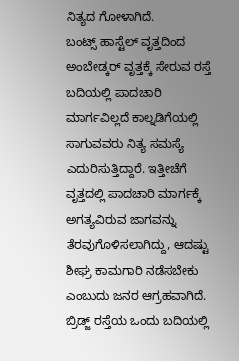ನಿತ್ಯದ ಗೋಳಾಗಿದೆ.
ಬಂಟ್ಸ್ ಹಾಸ್ಟೆಲ್ ವೃತ್ತದಿಂದ ಅಂಬೇಡ್ಕರ್ ವೃತ್ತಕ್ಕೆ ಸೇರುವ ರಸ್ತೆ ಬದಿಯಲ್ಲಿ ಪಾದಚಾರಿ ಮಾರ್ಗವಿಲ್ಲದೆ ಕಾಲ್ನಡಿಗೆಯಲ್ಲಿ ಸಾಗುವವರು ನಿತ್ಯ ಸಮಸ್ಯೆ ಎದುರಿಸುತ್ತಿದ್ದಾರೆ. ಇತ್ತೀಚೆಗೆ ವೃತ್ತದಲ್ಲಿ ಪಾದಚಾರಿ ಮಾರ್ಗಕ್ಕೆ ಅಗತ್ಯವಿರುವ ಜಾಗವನ್ನು ತೆರವುಗೊಳಿಸಲಾಗಿದ್ದು, ಆದಷ್ಟು ಶೀಘ್ರ ಕಾಮಗಾರಿ ನಡೆಸಬೇಕು ಎಂಬುದು ಜನರ ಆಗ್ರಹವಾಗಿದೆ.
ಬ್ರಿಡ್ಜ್ ರಸ್ತೆಯ ಒಂದು ಬದಿಯಲ್ಲಿ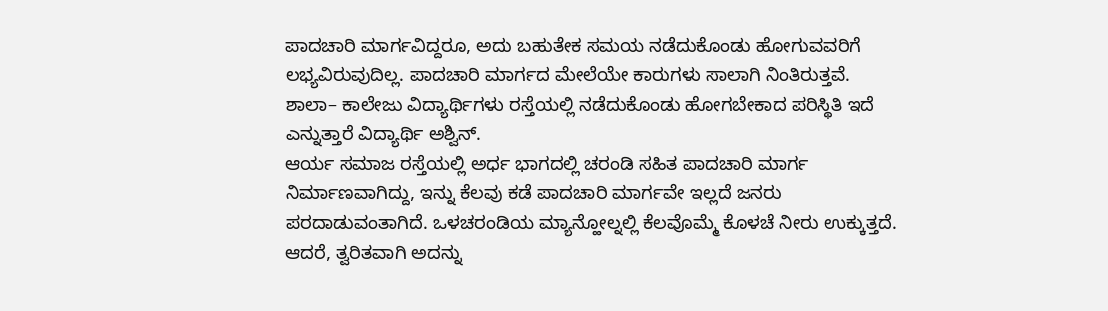ಪಾದಚಾರಿ ಮಾರ್ಗವಿದ್ದರೂ, ಅದು ಬಹುತೇಕ ಸಮಯ ನಡೆದುಕೊಂಡು ಹೋಗುವವರಿಗೆ ಲಭ್ಯವಿರುವುದಿಲ್ಲ. ಪಾದಚಾರಿ ಮಾರ್ಗದ ಮೇಲೆಯೇ ಕಾರುಗಳು ಸಾಲಾಗಿ ನಿಂತಿರುತ್ತವೆ. ಶಾಲಾ– ಕಾಲೇಜು ವಿದ್ಯಾರ್ಥಿಗಳು ರಸ್ತೆಯಲ್ಲಿ ನಡೆದುಕೊಂಡು ಹೋಗಬೇಕಾದ ಪರಿಸ್ಥಿತಿ ಇದೆ ಎನ್ನುತ್ತಾರೆ ವಿದ್ಯಾರ್ಥಿ ಅಶ್ವಿನ್.
ಆರ್ಯ ಸಮಾಜ ರಸ್ತೆಯಲ್ಲಿ ಅರ್ಧ ಭಾಗದಲ್ಲಿ ಚರಂಡಿ ಸಹಿತ ಪಾದಚಾರಿ ಮಾರ್ಗ ನಿರ್ಮಾಣವಾಗಿದ್ದು, ಇನ್ನು ಕೆಲವು ಕಡೆ ಪಾದಚಾರಿ ಮಾರ್ಗವೇ ಇಲ್ಲದೆ ಜನರು ಪರದಾಡುವಂತಾಗಿದೆ. ಒಳಚರಂಡಿಯ ಮ್ಯಾನ್ಹೋಲ್ನಲ್ಲಿ ಕೆಲವೊಮ್ಮೆ ಕೊಳಚೆ ನೀರು ಉಕ್ಕುತ್ತದೆ. ಆದರೆ, ತ್ವರಿತವಾಗಿ ಅದನ್ನು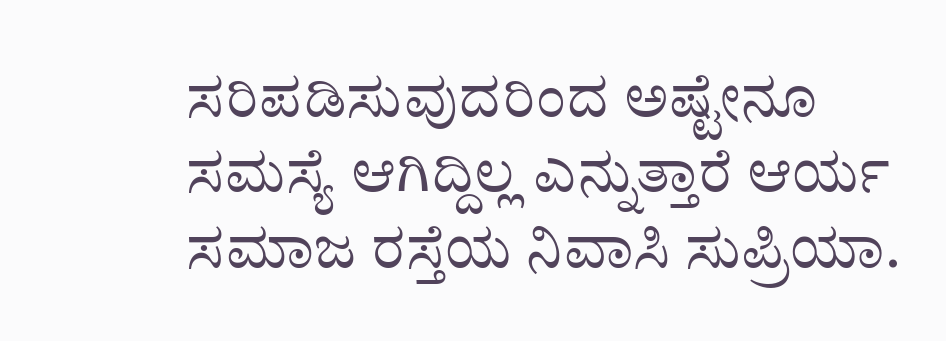ಸರಿಪಡಿಸುವುದರಿಂದ ಅಷ್ಟೇನೂ ಸಮಸ್ಯೆ ಆಗಿದ್ದಿಲ್ಲ ಎನ್ನುತ್ತಾರೆ ಆರ್ಯ ಸಮಾಜ ರಸ್ತೆಯ ನಿವಾಸಿ ಸುಪ್ರಿಯಾ.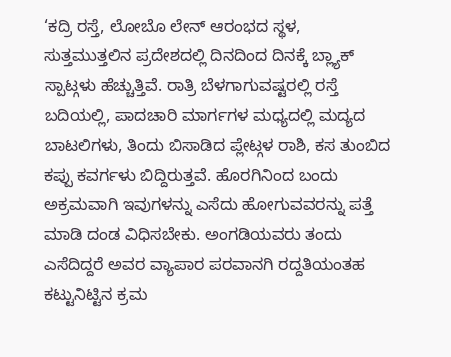‘ಕದ್ರಿ ರಸ್ತೆ, ಲೋಬೊ ಲೇನ್ ಆರಂಭದ ಸ್ಥಳ, ಸುತ್ತಮುತ್ತಲಿನ ಪ್ರದೇಶದಲ್ಲಿ ದಿನದಿಂದ ದಿನಕ್ಕೆ ಬ್ಲ್ಯಾಕ್ ಸ್ಪಾಟ್ಗಳು ಹೆಚ್ಚುತ್ತಿವೆ. ರಾತ್ರಿ ಬೆಳಗಾಗುವಷ್ಟರಲ್ಲಿ ರಸ್ತೆ ಬದಿಯಲ್ಲಿ, ಪಾದಚಾರಿ ಮಾರ್ಗಗಳ ಮಧ್ಯದಲ್ಲಿ ಮದ್ಯದ ಬಾಟಲಿಗಳು, ತಿಂದು ಬಿಸಾಡಿದ ಪ್ಲೇಟ್ಗಳ ರಾಶಿ, ಕಸ ತುಂಬಿದ ಕಪ್ಪು ಕವರ್ಗಳು ಬಿದ್ದಿರುತ್ತವೆ. ಹೊರಗಿನಿಂದ ಬಂದು ಅಕ್ರಮವಾಗಿ ಇವುಗಳನ್ನು ಎಸೆದು ಹೋಗುವವರನ್ನು ಪತ್ತೆ ಮಾಡಿ ದಂಡ ವಿಧಿಸಬೇಕು. ಅಂಗಡಿಯವರು ತಂದು ಎಸೆದಿದ್ದರೆ ಅವರ ವ್ಯಾಪಾರ ಪರವಾನಗಿ ರದ್ದತಿಯಂತಹ ಕಟ್ಟುನಿಟ್ಟಿನ ಕ್ರಮ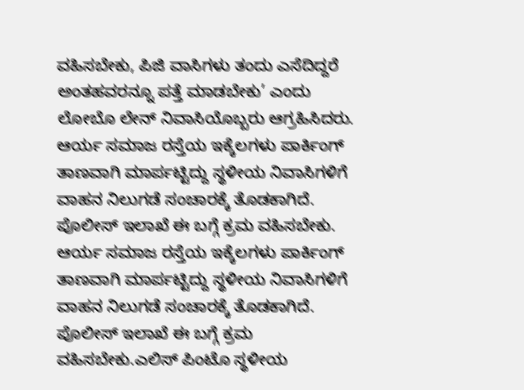ವಹಿಸಬೇಕು, ಪಿಜಿ ವಾಸಿಗಳು ತಂದು ಎಸೆದಿದ್ದರೆ ಅಂತಹವರನ್ನೂ ಪತ್ತೆ ಮಾಡಬೇಕು’ ಎಂದು ಲೋಬೊ ಲೇನ್ ನಿವಾಸಿಯೊಬ್ಬರು ಆಗ್ರಹಿಸಿದರು. ಆರ್ಯ ಸಮಾಜ ರಸ್ತೆಯ ಇಕ್ಕೆಲಗಳು ಪಾರ್ಕಿಂಗ್ ತಾಣವಾಗಿ ಮಾರ್ಪಟ್ಟಿದ್ದು ಸ್ಥಳೀಯ ನಿವಾಸಿಗಳಿಗೆ ವಾಹನ ನಿಲುಗಡೆ ಸಂಚಾರಕ್ಕೆ ತೊಡಕಾಗಿದೆ. ಪೊಲೀಸ್ ಇಲಾಖೆ ಈ ಬಗ್ಗೆ ಕ್ರಮ ವಹಿಸಬೇಕು.
ಆರ್ಯ ಸಮಾಜ ರಸ್ತೆಯ ಇಕ್ಕೆಲಗಳು ಪಾರ್ಕಿಂಗ್ ತಾಣವಾಗಿ ಮಾರ್ಪಟ್ಟಿದ್ದು ಸ್ಥಳೀಯ ನಿವಾಸಿಗಳಿಗೆ ವಾಹನ ನಿಲುಗಡೆ ಸಂಚಾರಕ್ಕೆ ತೊಡಕಾಗಿದೆ. ಪೊಲೀಸ್ ಇಲಾಖೆ ಈ ಬಗ್ಗೆ ಕ್ರಮ ವಹಿಸಬೇಕು.ಎಲಿಸ್ ಪಿಂಟೊ ಸ್ಥಳೀಯ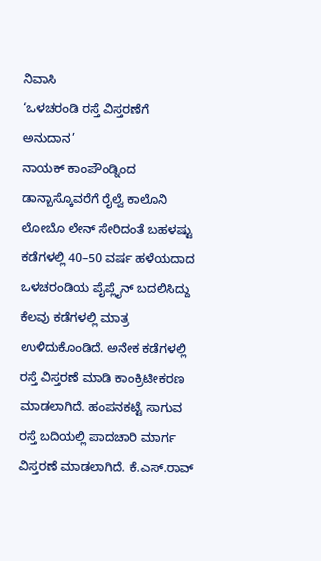ನಿವಾಸಿ
‘ಒಳಚರಂಡಿ ರಸ್ತೆ ವಿಸ್ತರಣೆಗೆ ಅನುದಾನ’
ನಾಯಕ್ ಕಾಂಪೌಂಡ್ನಿಂದ ಡಾನ್ಬಾಸ್ಕೊವರೆಗೆ ರೈಲ್ವೆ ಕಾಲೊನಿ ಲೋಬೊ ಲೇನ್ ಸೇರಿದಂತೆ ಬಹಳಷ್ಟು ಕಡೆಗಳಲ್ಲಿ 40–50 ವರ್ಷ ಹಳೆಯದಾದ ಒಳಚರಂಡಿಯ ಪೈಪ್ಲೈನ್ ಬದಲಿಸಿದ್ದು ಕೆಲವು ಕಡೆಗಳಲ್ಲಿ ಮಾತ್ರ ಉಳಿದುಕೊಂಡಿದೆ. ಅನೇಕ ಕಡೆಗಳಲ್ಲಿ ರಸ್ತೆ ವಿಸ್ತರಣೆ ಮಾಡಿ ಕಾಂಕ್ರಿಟೀಕರಣ ಮಾಡಲಾಗಿದೆ. ಹಂಪನಕಟ್ಟೆ ಸಾಗುವ ರಸ್ತೆ ಬದಿಯಲ್ಲಿ ಪಾದಚಾರಿ ಮಾರ್ಗ ವಿಸ್ತರಣೆ ಮಾಡಲಾಗಿದೆ. ಕೆ.ಎಸ್.ರಾವ್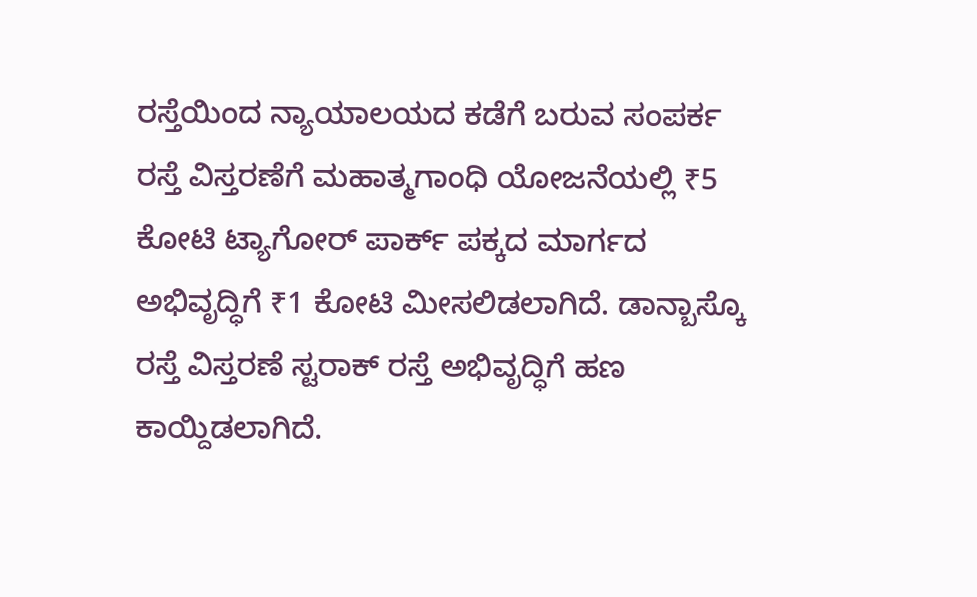ರಸ್ತೆಯಿಂದ ನ್ಯಾಯಾಲಯದ ಕಡೆಗೆ ಬರುವ ಸಂಪರ್ಕ ರಸ್ತೆ ವಿಸ್ತರಣೆಗೆ ಮಹಾತ್ಮಗಾಂಧಿ ಯೋಜನೆಯಲ್ಲಿ ₹5 ಕೋಟಿ ಟ್ಯಾಗೋರ್ ಪಾರ್ಕ್ ಪಕ್ಕದ ಮಾರ್ಗದ ಅಭಿವೃದ್ಧಿಗೆ ₹1 ಕೋಟಿ ಮೀಸಲಿಡಲಾಗಿದೆ. ಡಾನ್ಬಾಸ್ಕೊ ರಸ್ತೆ ವಿಸ್ತರಣೆ ಸ್ಟರಾಕ್ ರಸ್ತೆ ಅಭಿವೃದ್ಧಿಗೆ ಹಣ ಕಾಯ್ದಿಡಲಾಗಿದೆ.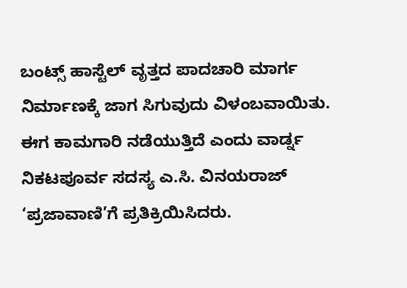ಬಂಟ್ಸ್ ಹಾಸ್ಟೆಲ್ ವೃತ್ತದ ಪಾದಚಾರಿ ಮಾರ್ಗ ನಿರ್ಮಾಣಕ್ಕೆ ಜಾಗ ಸಿಗುವುದು ವಿಳಂಬವಾಯಿತು. ಈಗ ಕಾಮಗಾರಿ ನಡೆಯುತ್ತಿದೆ ಎಂದು ವಾರ್ಡ್ನ ನಿಕಟಪೂರ್ವ ಸದಸ್ಯ ಎ.ಸಿ. ವಿನಯರಾಜ್ ‘ಪ್ರಜಾವಾಣಿ’ಗೆ ಪ್ರತಿಕ್ರಿಯಿಸಿದರು.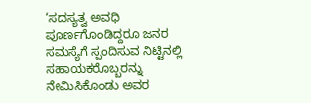‘ಸದಸ್ಯತ್ವ ಅವಧಿ ಪೂರ್ಣಗೊಂಡಿದ್ದರೂ ಜನರ ಸಮಸ್ಯೆಗೆ ಸ್ಪಂದಿಸುವ ನಿಟ್ಟಿನಲ್ಲಿ ಸಹಾಯಕರೊಬ್ಬರನ್ನು ನೇಮಿಸಿಕೊಂಡು ಅವರ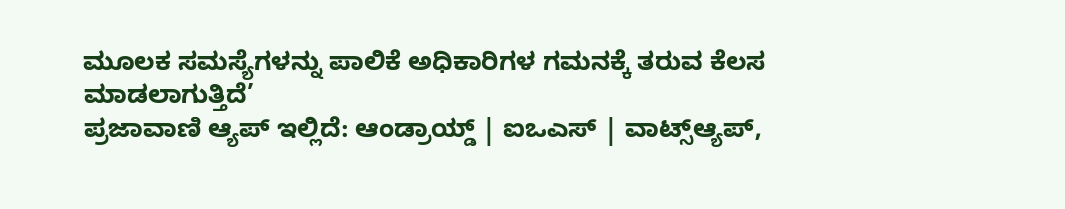ಮೂಲಕ ಸಮಸ್ಯೆಗಳನ್ನು ಪಾಲಿಕೆ ಅಧಿಕಾರಿಗಳ ಗಮನಕ್ಕೆ ತರುವ ಕೆಲಸ ಮಾಡಲಾಗುತ್ತಿದೆ’
ಪ್ರಜಾವಾಣಿ ಆ್ಯಪ್ ಇಲ್ಲಿದೆ: ಆಂಡ್ರಾಯ್ಡ್ | ಐಒಎಸ್ | ವಾಟ್ಸ್ಆ್ಯಪ್,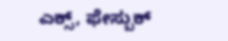ಎಕ್ಸ್, ಫೇಸ್ಬುಕ್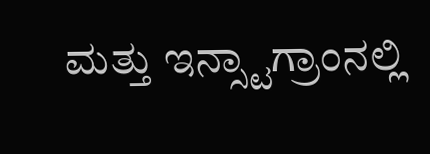ಮತ್ತು ಇನ್ಸ್ಟಾಗ್ರಾಂನಲ್ಲಿ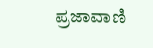ಪ್ರಜಾವಾಣಿ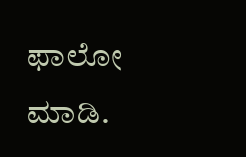ಫಾಲೋ ಮಾಡಿ.